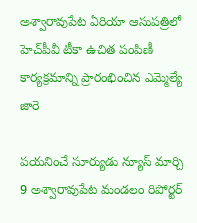అశ్వారావుపేట ఏరియా ఆసుపత్రిలో హెచ్‌పీవీ టీకా ఉచిత పంపిణీ కార్యక్రమాన్ని ప్రారంభించిన ఎమ్మెల్యే జారె

పయనించే సూర్యుడు న్యూస్ మార్చి 9 అశ్వారావుపేట మండలం రిపోర్టర్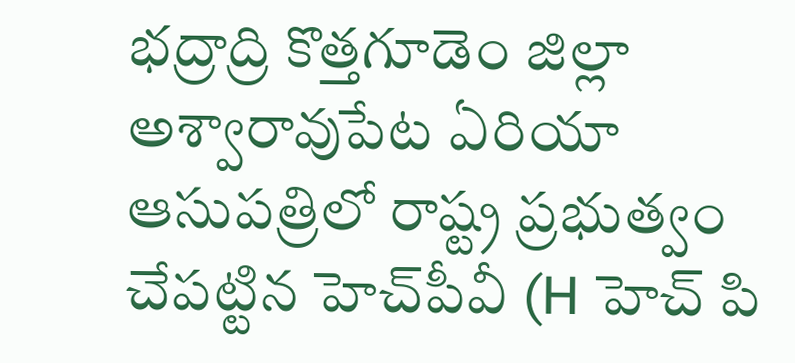భద్రాద్రి కొత్తగూడెం జిల్లా అశ్వారావుపేట ఏరియా ఆసుపత్రిలో రాష్ట్ర ప్రభుత్వం చేపట్టిన హెచ్‌పీవీ (H హెచ్ పి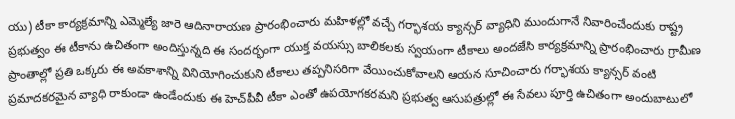యు) టీకా కార్యక్రమాన్ని ఎమ్మెల్యే జారె ఆదినారాయణ ప్రారంభించారు మహిళల్లో వచ్చే గర్భాశయ క్యాన్సర్ వ్యాధిని ముందుగానే నివారించేందుకు రాష్ట్ర ప్రభుత్వం ఈ టీకాను ఉచితంగా అందిస్తున్నది ఈ సందర్భంగా యుక్త వయస్సు బాలికలకు స్వయంగా టీకాలు అందజేసి కార్యక్రమాన్ని ప్రారంభించారు గ్రామీణ ప్రాంతాల్లో ప్రతి ఒక్కరు ఈ అవకాశాన్ని వినియోగించుకుని టీకాలు తప్పనిసరిగా వేయించుకోవాలని ఆయన సూచించారు గర్భాశయ క్యాన్సర్ వంటి ప్రమాదకరమైన వ్యాధి రాకుండా ఉండేందుకు ఈ హెచ్‌పీవీ టీకా ఎంతో ఉపయోగకరమని ప్రభుత్వ ఆసుపత్రుల్లో ఈ సేవలు పూర్తి ఉచితంగా అందుబాటులో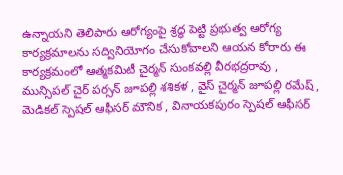ఉన్నాయని తెలిపారు ఆరోగ్యంపై శ్రద్ధ పెట్టి ప్రభుత్వ ఆరోగ్య కార్యక్రమాలను సద్వినియోగం చేసుకోవాలని ఆయన కోరారు ఈ కార్యక్రమంలో ఆత్మకమిటీ చైర్మన్ సుంకవల్లి వీరభద్రరావు , మున్సిపల్ చైర్ పర్సన్ జూపల్లి శశికళ , వైస్ చైర్మన్ జూపల్లి రమేష్ , మెడికల్ స్పెషల్ ఆఫీసర్ మౌనిక , వినాయకపురం స్పెషల్ ఆఫీసర్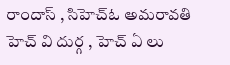రాందాస్ , సిహెచ్ఓ అమరావతి హెచ్ వి దుర్గ , హెచ్ ఏ లు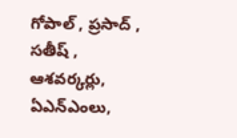గోపాల్ , ప్రసాద్ , సతీష్ , ఆశవర్కర్లు, ఏఎన్ఎంలు,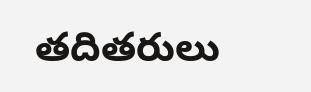తదితరులు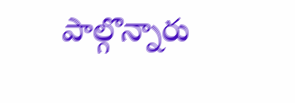పాల్గొన్నారు